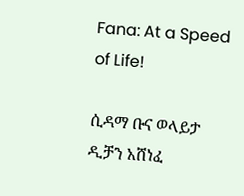Fana: At a Speed of Life!

ሲዳማ ቡና ወላይታ ዲቻን አሸነፈ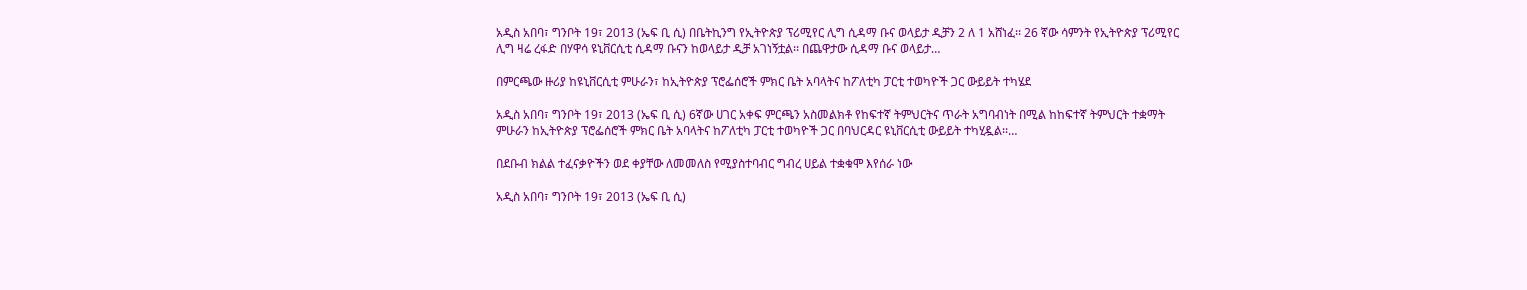አዲስ አበባ፣ ግንቦት 19፣ 2013 (ኤፍ ቢ ሲ) በቤትኪንግ የኢትዮጵያ ፕሪሚየር ሊግ ሲዳማ ቡና ወላይታ ዲቻን 2 ለ 1 አሸነፈ፡፡ 26 ኛው ሳምንት የኢትዮጵያ ፕሪሚየር ሊግ ዛሬ ረፋድ በሃዋሳ ዩኒቨርሲቲ ሲዳማ ቡናን ከወላይታ ዲቻ አገነኝቷል፡፡ በጨዋታው ሲዳማ ቡና ወላይታ…

በምርጫው ዙሪያ ከዩኒቨርሲቲ ምሁራን፣ ከኢትዮጵያ ፕሮፌሰሮች ምክር ቤት አባላትና ከፖለቲካ ፓርቲ ተወካዮች ጋር ውይይት ተካሄደ

አዲስ አበባ፣ ግንቦት 19፣ 2013 (ኤፍ ቢ ሲ) 6ኛው ሀገር አቀፍ ምርጫን አስመልክቶ የከፍተኛ ትምህርትና ጥራት አግባብነት በሚል ከከፍተኛ ትምህርት ተቋማት ምሁራን ከኢትዮጵያ ፕሮፌሰሮች ምክር ቤት አባላትና ከፖለቲካ ፓርቲ ተወካዮች ጋር በባህርዳር ዩኒቨርሲቲ ውይይት ተካሂዷል፡፡…

በደቡብ ክልል ተፈናቃዮችን ወደ ቀያቸው ለመመለስ የሚያስተባብር ግብረ ሀይል ተቋቁሞ እየሰራ ነው

አዲስ አበባ፣ ግንቦት 19፣ 2013 (ኤፍ ቢ ሲ)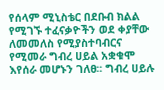የሰላም ሚኒስቴር በደቡብ ክልል የሚገኙ ተፈናቃዮችን ወደ ቀያቸው ለመመለስ የሚያስተባብርና የሚመራ ግብረ ሀይል አቋቁሞ እየሰራ መሆኑን ገለፀ፡፡ ግብረ ሀይሉ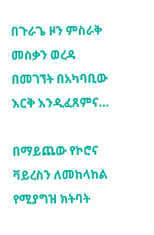በጉራጌ ዞን ምስራቅ መስቃን ወረዳ በመገኘት በአካባቢው እርቅ እንዲፈጸምና…

በማይጨው የኮሮና ቫይረስን ለመከላከል የሚያግዝ ክትባት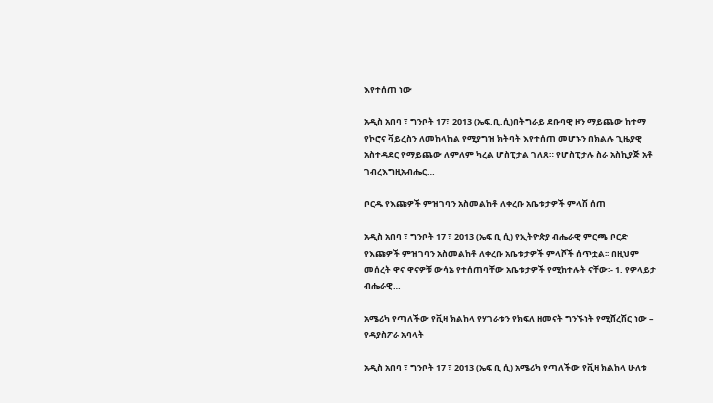እየተሰጠ ነው

አዲስ አበባ ፣ ግንቦት 17፣ 2013 (ኤፍ.ቢ.ሲ)በትግራይ ደቡባዊ ዞን ማይጨው ከተማ የኮሮና ቫይረስን ለመከላከል የሚያግዝ ክትባት እየተሰጠ መሆኑን በክልሉ ጊዜያዊ አስተዳደር የማይጨው ለምለም ካረል ሆስፒታል ገለጸ። የሆስፒታሉ ስራ አስኪያጅ አቶ ገብረእግዚአብሔር…

ቦርዱ የእጩዎች ምዝገባን አስመልከቶ ለቀረቡ አቤቱታዎች ምላሽ ሰጠ

አዲስ አበባ ፣ ግንቦት 17 ፣ 2013 (ኤፍ ቢ ሲ) የኢትዮጵያ ብሔራዊ ምርጫ ቦርድ የእጩዎች ምዝገባን አስመልከቶ ለቀረቡ አቤቱታዎች ምላሾች ሰጥቷል፡፡ በዚህም መሰረት ዋና ዋናዎቹ ውሳኔ የተሰጠባቸው አቤቱታዎች የሚከተሉት ናቸው፡- 1. የዎላይታ ብሔራዊ…

አሜሪካ የጣለችው የቪዛ ክልከላ የሃገራቱን የክፍለ ዘመናት ግንኙነት የሚሸረሽር ነው – የዳያስፖራ አባላት

አዲስ አበባ ፣ ግንቦት 17 ፣ 2013 (ኤፍ ቢ ሲ) አሜሪካ የጣለችው የቪዛ ክልከላ ሁለቱ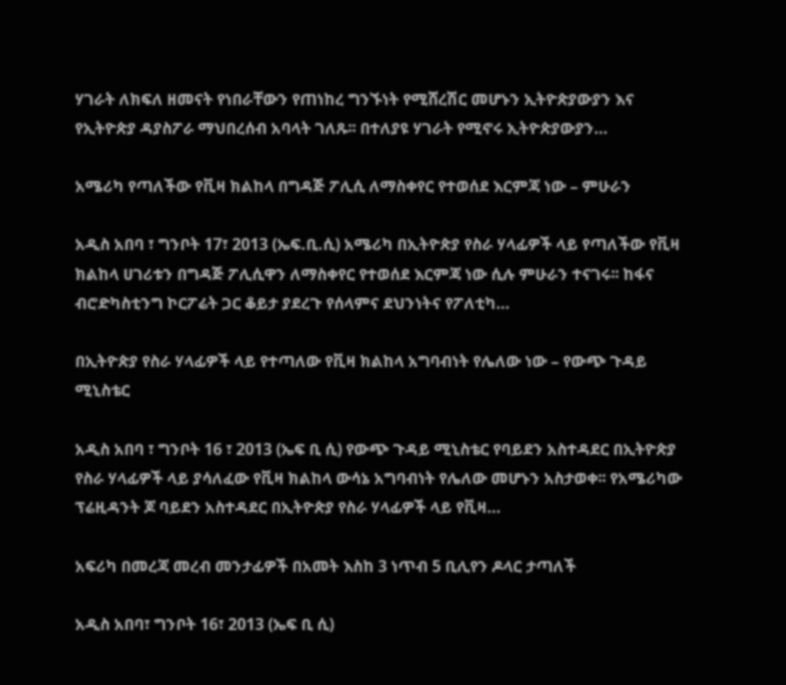ሃገራት ለክፍለ ዘመናት የነበራቸውን የጠነከረ ግንኙነት የሚሸረሽር መሆኑን ኢትዮጵያውያን እና የኢትዮጵያ ዳያስፖራ ማህበረሰብ አባላት ገለጹ፡፡ በተለያዩ ሃገራት የሚኖሩ ኢትዮጵያውያን…

አሜሪካ የጣለችው የቪዛ ክልከላ በግዳጅ ፖሊሲ ለማስቀየር የተወሰደ እርምጃ ነው – ምሁራን

አዲስ አበባ ፣ ግንቦት 17፣ 2013 (ኤፍ.ቢ.ሲ) አሜሪካ በኢትዮጵያ የስራ ሃላፊዎች ላይ የጣለችው የቪዛ ክልከላ ሀገሪቱን በግዳጅ ፖሊሲዋን ለማስቀየር የተወሰደ እርምጃ ነው ሲሉ ምሁራን ተናገሩ፡፡ ከፋና ብሮድካስቲንግ ኮርፖሬት ጋር ቆይታ ያደረጉ የሰላምና ደህንነትና የፖለቲካ…

በኢትዮጵያ የስራ ሃላፊዎች ላይ የተጣለው የቪዛ ክልከላ አግባብነት የሌለው ነው – የውጭ ጉዳይ ሚኒስቴር

አዲስ አበባ ፣ ግንቦት 16 ፣ 2013 (ኤፍ ቢ ሲ) የውጭ ጉዳይ ሚኒስቴር የባይደን አስተዳደር በኢትዮጵያ የስራ ሃላፊዎች ላይ ያሳለፈው የቪዛ ክልከላ ውሳኔ አግባብነት የሌለው መሆኑን አስታወቀ፡፡ የአሜሪካው ፕሬዚዳንት ጆ ባይደን አስተዳደር በኢትዮጵያ የስራ ሃላፊዎች ላይ የቪዛ…

አፍሪካ በመረጃ መረብ መንታፊዎች በአመት እስከ 3 ነጥብ 5 ቢሊየን ዶላር ታጣለች

አዲስ አበባ፣ ግንቦት 16፣ 2013 (ኤፍ ቢ ሲ)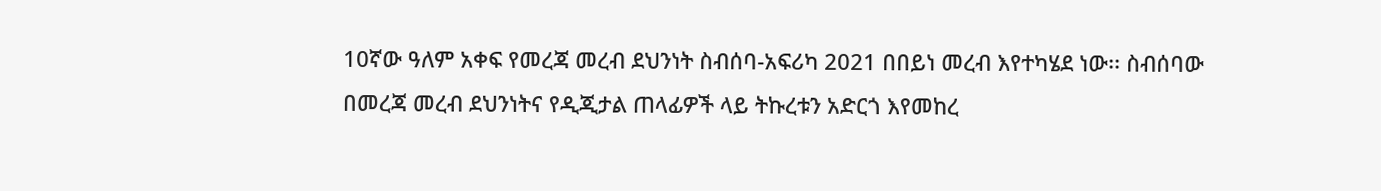10ኛው ዓለም አቀፍ የመረጃ መረብ ደህንነት ስብሰባ-አፍሪካ 2021 በበይነ መረብ እየተካሄደ ነው፡፡ ስብሰባው በመረጃ መረብ ደህንነትና የዲጂታል ጠላፊዎች ላይ ትኩረቱን አድርጎ እየመከረ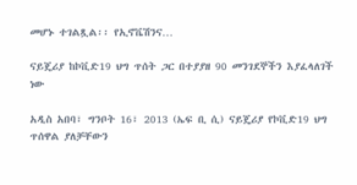መሆኑ ተገልጿል፡፡ የኢኖቬሽንና…

ናይጄሪያ ከኮቪድ19 ህግ ጥሰት ጋር በተያያዘ 90 መንገደኞችን እያፈላለገች ነው

አዲስ አበባ፣ ግንቦት 16፣ 2013 (ኤፍ ቢ ሲ) ናይጄሪያ የኮቪድ19 ህግ ጥሰዋል ያለቻቸውን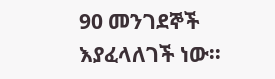90 መንገደኞች እያፈላለገች ነው፡፡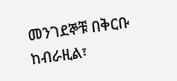መንገደኞቹ በቅርቡ ከብራዚል፣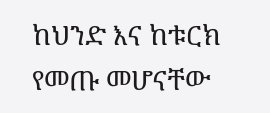ከህንድ እና ከቱርክ የመጡ መሆናቸው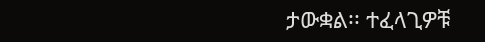ታውቋል፡፡ ተፈላጊዎቹ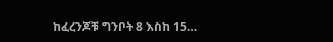ከፈረንጆቹ ግንቦት 8 እስከ 15…